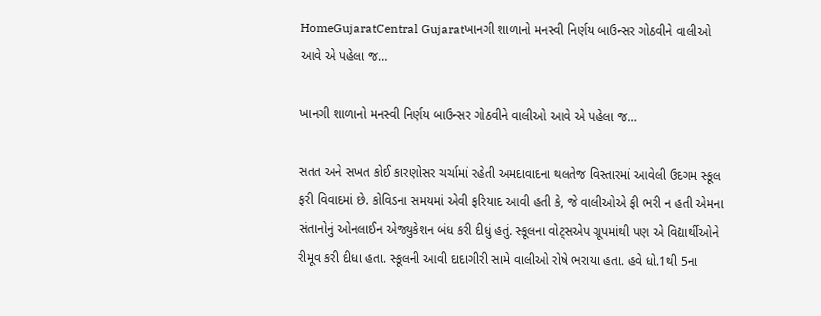HomeGujaratCentral Gujaratખાનગી શાળાનો મનસ્વી નિર્ણય બાઉન્સર ગોઠવીને વાલીઓ આવે એ પહેલા જ…

ખાનગી શાળાનો મનસ્વી નિર્ણય બાઉન્સર ગોઠવીને વાલીઓ આવે એ પહેલા જ…

સતત અને સખત કોઈ કારણોસર ચર્ચામાં રહેતી અમદાવાદના થલતેજ વિસ્તારમાં આવેલી ઉદગમ સ્કૂલ ફરી વિવાદમાં છે. કોવિડના સમયમાં એવી ફરિયાદ આવી હતી કે, જે વાલીઓએ ફી ભરી ન હતી એમના સંતાનોનું ઓનલાઈન એજ્યુકેશન બંધ કરી દીધું હતું. સ્કૂલના વોટ્સએપ ગ્રૂપમાંથી પણ એ વિદ્યાર્થીઓને રીમૂવ કરી દીધા હતા. સ્કૂલની આવી દાદાગીરી સામે વાલીઓ રોષે ભરાયા હતા. હવે ધો.1થી 5ના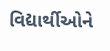વિદ્યાર્થીઓને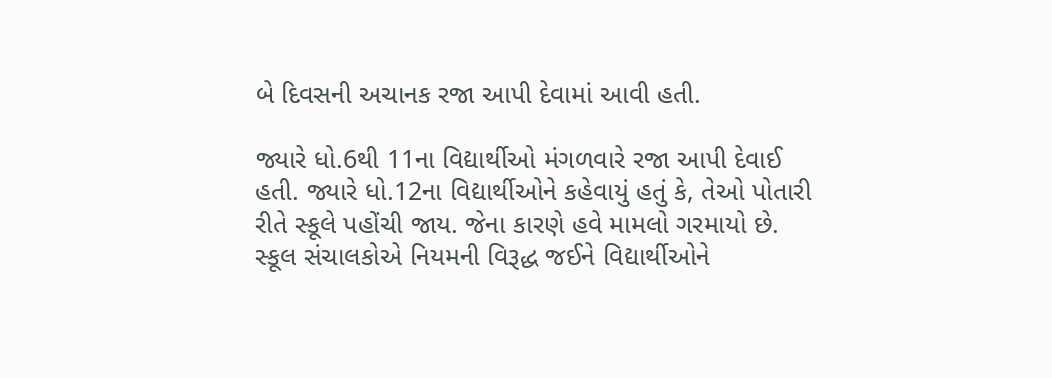બે દિવસની અચાનક રજા આપી દેવામાં આવી હતી.

જ્યારે ધો.6થી 11ના વિદ્યાર્થીઓ મંગળવારે રજા આપી દેવાઈ હતી. જ્યારે ધો.12ના વિદ્યાર્થીઓને કહેવાયું હતું કે, તેઓ પોતારી રીતે સ્કૂલે પહોંચી જાય. જેના કારણે હવે મામલો ગરમાયો છે. સ્કૂલ સંચાલકોએ નિયમની વિરૂદ્ધ જઈને વિદ્યાર્થીઓને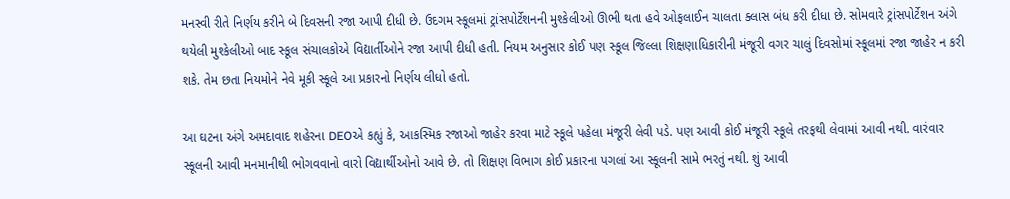મનસ્વી રીતે નિર્ણય કરીને બે દિવસની રજા આપી દીધી છે. ઉદગમ સ્કૂલમાં ટ્રાંસપોર્ટેશનની મુશ્કેલીઓ ઊભી થતા હવે ઓફલાઈન ચાલતા ક્લાસ બંધ કરી દીધા છે. સોમવારે ટ્રાંસપોર્ટેશન અંગે થયેલી મુશ્કેલીઓ બાદ સ્કૂલ સંચાલકોએ વિદ્યાર્તીઓને રજા આપી દીધી હતી. નિયમ અનુસાર કોઈ પણ સ્કૂલ જિલ્લા શિક્ષણાધિકારીની મંજૂરી વગર ચાલું દિવસોમાં સ્કૂલમાં રજા જાહેર ન કરી શકે. તેમ છતા નિયમોને નેવે મૂકી સ્કૂલે આ પ્રકારનો નિર્ણય લીધો હતો.

આ ઘટના અંગે અમદાવાદ શહેરના DEOએ કહ્યું કે, આકસ્મિક રજાઓ જાહેર કરવા માટે સ્કૂલે પહેલા મંજૂરી લેવી પડે. પણ આવી કોઈ મંજૂરી સ્કૂલે તરફથી લેવામાં આવી નથી. વારંવાર સ્કૂલની આવી મનમાનીથી ભોગવવાનો વારો વિદ્યાર્થીઓનો આવે છે. તો શિક્ષણ વિભાગ કોઈ પ્રકારના પગલાં આ સ્કૂલની સામે ભરતું નથી. શું આવી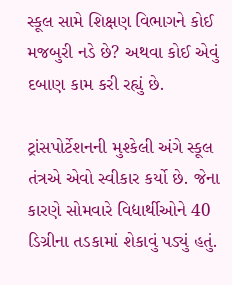સ્કૂલ સામે શિક્ષણ વિભાગને કોઈ મજબુરી નડે છે? અથવા કોઈ એવું દબાણ કામ કરી રહ્યું છે.

ટ્રાંસપોર્ટેશનની મુશ્કેલી અંગે સ્કૂલ તંત્રએ એવો સ્વીકાર કર્યો છે. જેના કારણે સોમવારે વિદ્યાર્થીઓને 40 ડિગ્રીના તડકામાં શેકાવું પડ્યું હતું.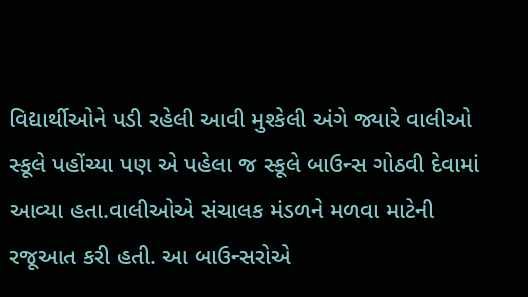વિદ્યાર્થીઓને પડી રહેલી આવી મુશ્કેલી અંગે જ્યારે વાલીઓ સ્કૂલે પહોંચ્યા પણ એ પહેલા જ સ્કૂલે બાઉન્સ ગોઠવી દેવામાં આવ્યા હતા.વાલીઓએ સંચાલક મંડળને મળવા માટેની રજૂઆત કરી હતી. આ બાઉન્સરોએ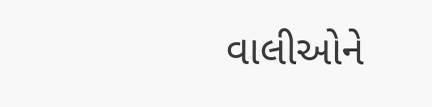વાલીઓને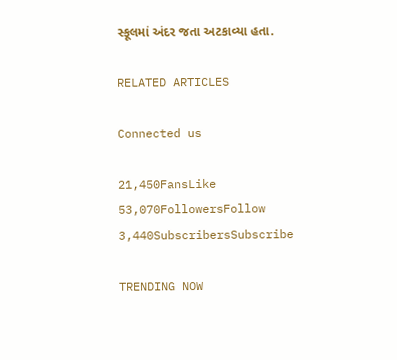સ્કૂલમાં અંદર જતા અટકાવ્યા હતા.

RELATED ARTICLES

Connected us

21,450FansLike
53,070FollowersFollow
3,440SubscribersSubscribe

TRENDING NOW